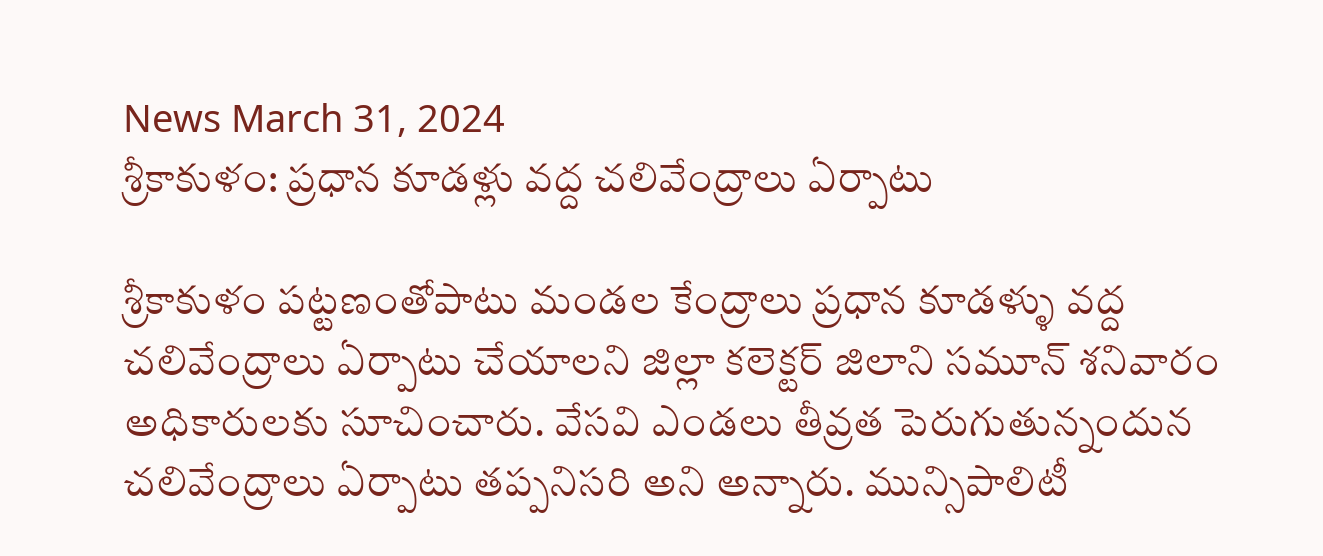News March 31, 2024
శ్రీకాకుళం: ప్రధాన కూడళ్లు వద్ద చలివేంద్రాలు ఏర్పాటు

శ్రీకాకుళం పట్టణంతోపాటు మండల కేంద్రాలు ప్రధాన కూడళ్ళు వద్ద చలివేంద్రాలు ఏర్పాటు చేయాలని జిల్లా కలెక్టర్ జిలాని సమూన్ శనివారం అధికారులకు సూచించారు. వేసవి ఎండలు తీవ్రత పెరుగుతున్నందున చలివేంద్రాలు ఏర్పాటు తప్పనిసరి అని అన్నారు. మున్సిపాలిటీ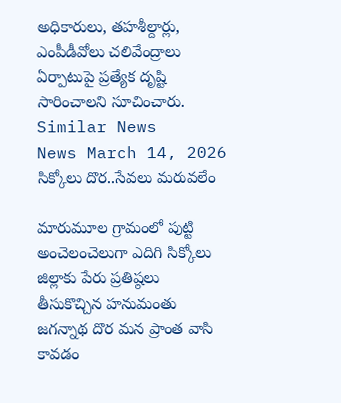అధికారులు, తహశీల్దార్లు, ఎంపీడీవోలు చలివేంద్రాలు ఏర్పాటుపై ప్రత్యేక దృష్టి సారించాలని సూచించారు.
Similar News
News March 14, 2026
సిక్కోలు దొర..సేవలు మరువలేం

మారుమూల గ్రామంలో పుట్టి అంచెలంచెలుగా ఎదిగి సిక్కోలు జిల్లాకు పేరు ప్రతిష్ఠలు తీసుకొచ్చిన హనుమంతు జగన్నాథ దొర మన ప్రాంత వాసి కావడం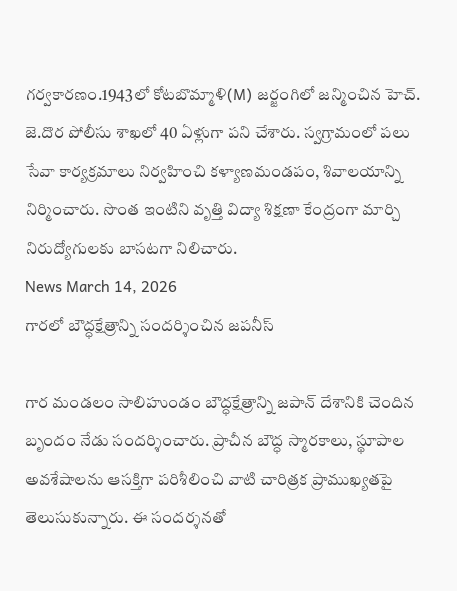గర్వకారణం.1943లో కోటబొమ్మాళి(M) జర్జంగిలో జన్మించిన హెచ్. జె.దొర పోలీసు శాఖలో 40 ఏళ్లుగా పని చేశారు. స్వగ్రామంలో పలు సేవా కార్యక్రమాలు నిర్వహించి కళ్యాణమండపం, శివాలయాన్ని నిర్మించారు. సొంత ఇంటిని వృత్తి విద్యా శిక్షణా కేంద్రంగా మార్చి నిరుద్యోగులకు బాసటగా నిలిచారు.
News March 14, 2026
గారలో బౌద్ధక్షేత్రాన్ని సందర్శించిన జపనీస్

గార మండలం సాలిహుండం బౌద్ధక్షేత్రాన్ని జపాన్ దేశానికి చెందిన బృందం నేడు సందర్శించారు. ప్రాచీన బౌద్ధ స్మారకాలు, స్థూపాల అవశేషాలను ఆసక్తిగా పరిశీలించి వాటి చారిత్రక ప్రాముఖ్యతపై తెలుసుకున్నారు. ఈ సందర్శనతో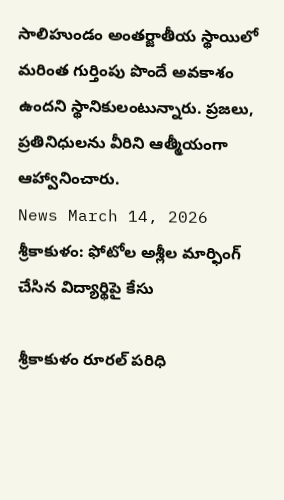సాలిహుండం అంతర్జాతీయ స్థాయిలో మరింత గుర్తింపు పొందే అవకాశం ఉందని స్థానికులంటున్నారు. ప్రజలు, ప్రతినిధులను వీరిని ఆత్మీయంగా ఆహ్వానించారు.
News March 14, 2026
శ్రీకాకుళం: ఫోటోల అశ్లీల మార్ఫింగ్ చేసిన విద్యార్థిపై కేసు

శ్రీకాకుళం రూరల్ పరిధి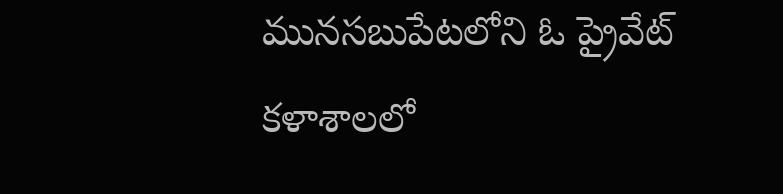మునసబుపేటలోని ఓ ప్రైవేట్ కళాశాలలో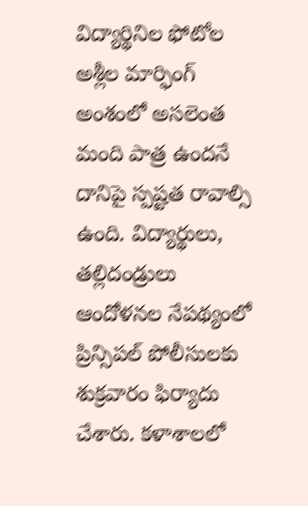విద్యార్థినిల ఫోటోల అశ్లీల మార్ఫింగ్ అంశంలో అసలెంత మంది పాత్ర ఉందనే దానిపై స్పష్టత రావాల్సి ఉంది. విద్యార్థులు, తల్లిదండ్రులు ఆందోళనల నేపథ్యంలో ప్రిన్సిపల్ పోలీసులకు శుక్రవారం ఫిర్యాదు చేశారు. కళాశాలలో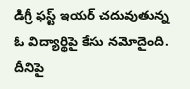డిగ్రీ ఫస్ట్ ఇయర్ చదువుతున్న ఓ విద్యార్థిపై కేసు నమోదైంది. దీనిపై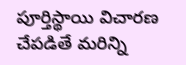పూర్తిస్థాయి విచారణ చేపడితే మరిన్ని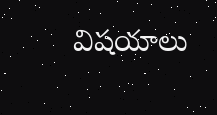విషయాలు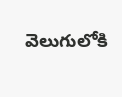వెలుగులోకి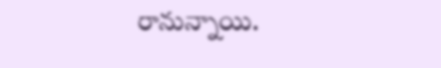రానున్నాయి.